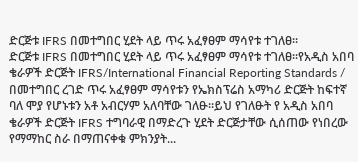ድርጅቱ IFRS በመተግበር ሂደት ላይ ጥሩ አፈፃፀም ማሳየቱ ተገለፀ፡፡
ድርጅቱ IFRS በመተግበር ሂደት ላይ ጥሩ አፈፃፀም ማሳየቱ ተገለፀ፡፡የአዲስ አበባ ቄራዎች ድርጅት IFRS/International Financial Reporting Standards / በመተግበር ረገድ ጥሩ አፈፃፀም ማሳየቱን የኤክስፕሬስ አማካሪ ድርጅት ከፍተኛ ባለ ሞያ የሆኑቱን አቶ አብርሃም አለባቸው ገለፁ፡፡ይህ የገለፁት የ አዲስ አበባ ቄራዎች ድርጅት IFRS ተግባራዊ በማድረጉ ሂደት ድርጅታቸው ሲሰጠው የነበረው የማማከር ስራ በማጠናቀቁ ምክንያት...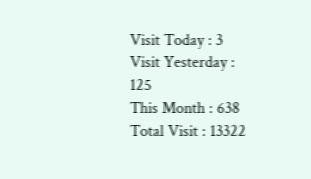Visit Today : 3
Visit Yesterday : 125
This Month : 638
Total Visit : 13322